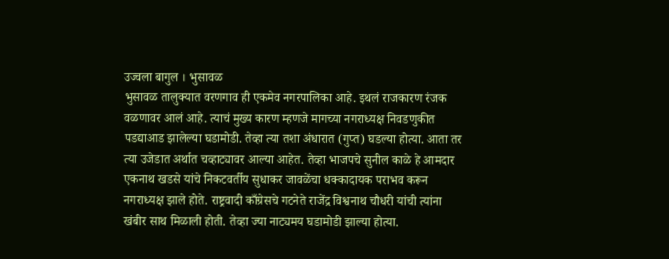उज्वला बागुल । भुसावळ
भुसावळ तालुक्यात वरणगाव ही एकमेव नगरपालिका आहे. इथलं राजकारण रंजक वळणावर आलं आहे. त्याचं मुख्य कारण म्हणजे मागच्या नगराध्यक्ष निवडणुकीत पडद्याआड झालेल्या घडामोडी. तेव्हा त्या तशा अंधारात (गुप्त) घडल्या होत्या. आता तर त्या उजेडात अर्थात चव्हाट्यावर आल्या आहेत. तेव्हा भाजपचे सुनील काळे हे आमदार एकनाथ खडसे यांचे निकटवर्तीय सुधाकर जावळेंचा धक्कादायक पराभव करून नगराध्यक्ष झाले होते. राष्ट्रवादी काँग्रेसचे गटनेते राजेंद्र विश्वनाथ चौधरी यांची त्यांना खंबीर साथ मिळाली होती. तेव्हा ज्या नाट्यमय घडामोडी झाल्या होत्या.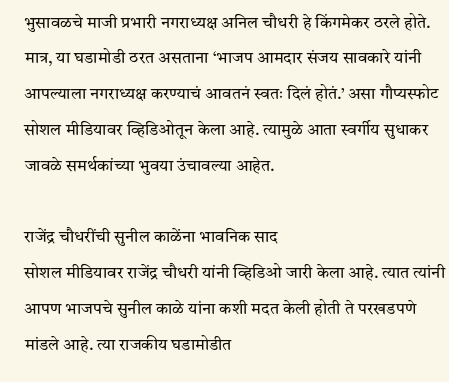भुसावळचे माजी प्रभारी नगराध्यक्ष अनिल चौधरी हे किंगमेकर ठरले होते. मात्र, या घडामोडी ठरत असताना ‘भाजप आमदार संजय सावकारे यांनी आपल्याला नगराध्यक्ष करण्याचं आवतनं स्वतः दिलं होतं.’ असा गौप्यस्फोट सोशल मीडियावर व्हिडिओतून केला आहे. त्यामुळे आता स्वर्गीय सुधाकर जावळे समर्थकांच्या भुवया उंचावल्या आहेत.

राजेंद्र चौधरींची सुनील काळेंना भावनिक साद
सोशल मीडियावर राजेंद्र चौधरी यांनी व्हिडिओ जारी केला आहे. त्यात त्यांनी आपण भाजपचे सुनील काळे यांना कशी मदत केली होती ते परखडपणे मांडले आहे. त्या राजकीय घडामोडीत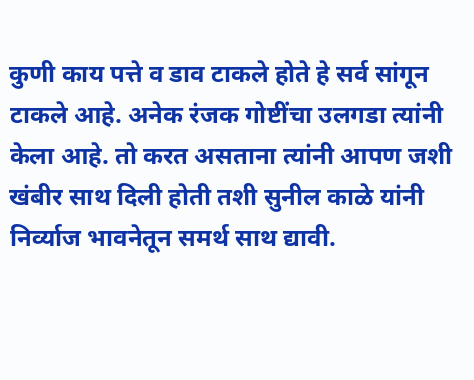कुणी काय पत्ते व डाव टाकले होते हे सर्व सांगून टाकले आहे. अनेक रंजक गोष्टींचा उलगडा त्यांनी केला आहे. तो करत असताना त्यांनी आपण जशी खंबीर साथ दिली होती तशी सुनील काळे यांनी निर्व्याज भावनेतून समर्थ साथ द्यावी.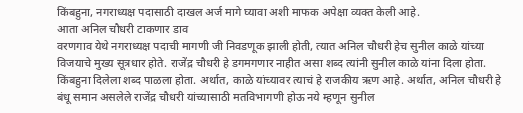किंबहुना, नगराध्यक्ष पदासाठी दाखल अर्ज मागे घ्यावा अशी माफक अपेक्षा व्यक्त केली आहे.
आता अनिल चौधरी टाकणार डाव
वरणगाव येथे नगराध्यक्ष पदाची मागणी जी निवडणूक झाली होती, त्यात अनिल चौधरी हेच सुनील काळे यांच्या विजयाचे मुख्य सूत्रधार होते. राजेंद्र चौधरी हे डगमगणार नाहीत असा शब्द त्यांनी सुनील काळे यांना दिला होता. किंबहुना दिलेला शब्द पाळला होता. अर्थात, काळे यांच्यावर त्याचं हे राजकीय ऋण आहे. अर्थात, अनिल चौधरी हे बंधू समान असलेले राजेंद्र चौधरी यांच्यासाठी मतविभागणी होऊ नये म्हणून सुनील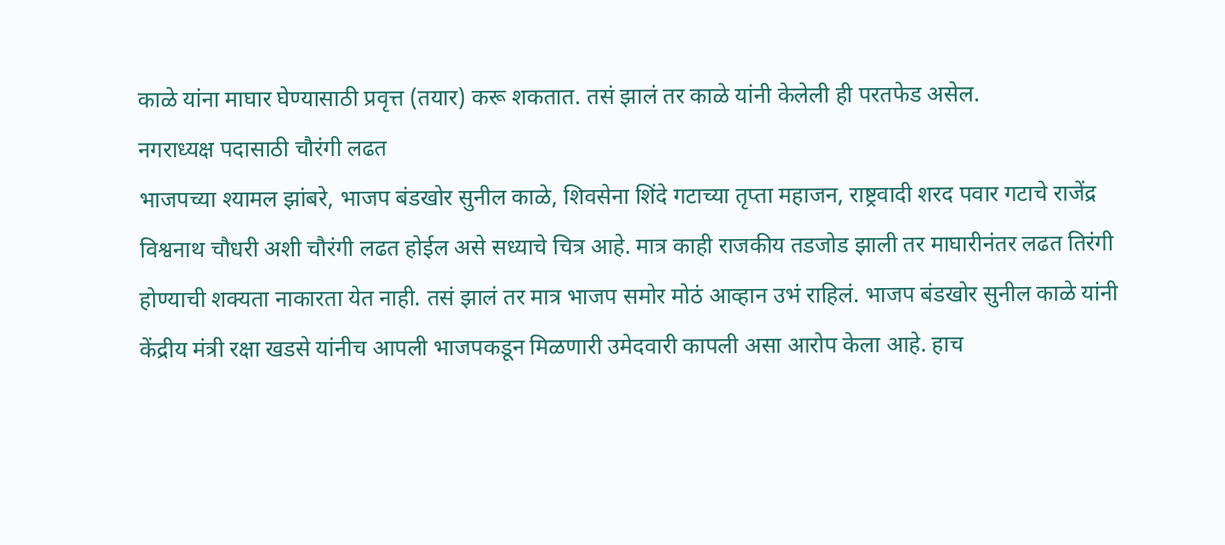काळे यांना माघार घेण्यासाठी प्रवृत्त (तयार) करू शकतात. तसं झालं तर काळे यांनी केलेली ही परतफेड असेल.
नगराध्यक्ष पदासाठी चौरंगी लढत
भाजपच्या श्यामल झांबरे, भाजप बंडखोर सुनील काळे, शिवसेना शिंदे गटाच्या तृप्ता महाजन, राष्ट्रवादी शरद पवार गटाचे राजेंद्र विश्वनाथ चौधरी अशी चौरंगी लढत होईल असे सध्याचे चित्र आहे. मात्र काही राजकीय तडजोड झाली तर माघारीनंतर लढत तिरंगी होण्याची शक्यता नाकारता येत नाही. तसं झालं तर मात्र भाजप समोर मोठं आव्हान उभं राहिलं. भाजप बंडखोर सुनील काळे यांनी केंद्रीय मंत्री रक्षा खडसे यांनीच आपली भाजपकडून मिळणारी उमेदवारी कापली असा आरोप केला आहे. हाच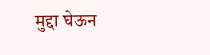मुद्दा घेऊन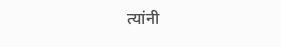त्यांनी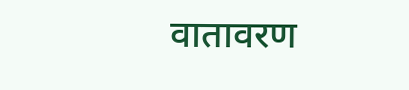वातावरण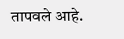तापवले आहे.